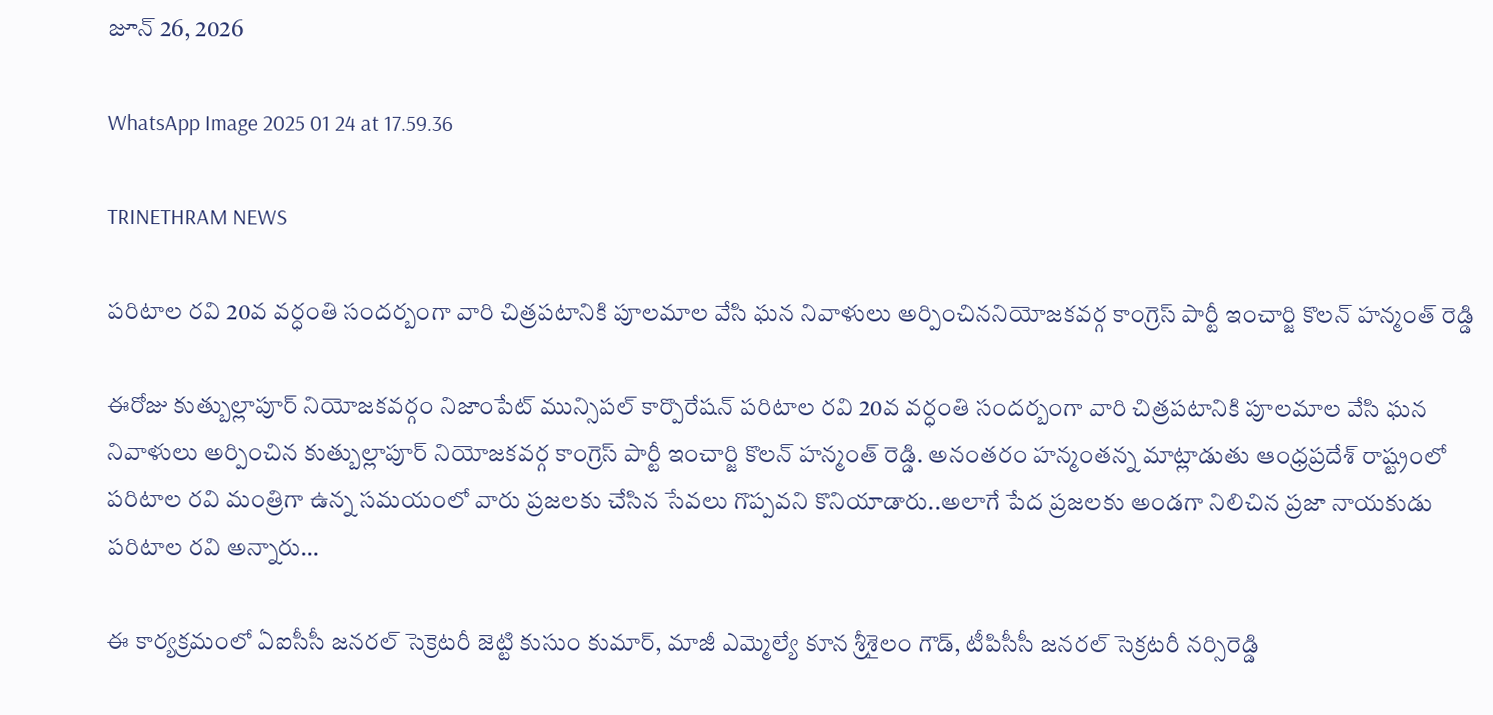జూన్ 26, 2026

WhatsApp Image 2025 01 24 at 17.59.36

TRINETHRAM NEWS

పరిటాల రవి 20వ వర్ధంతి సందర్బంగా వారి చిత్రపటానికి పూలమాల వేసి ఘన నివాళులు అర్పించిననియోజకవర్గ కాంగ్రెస్ పార్టీ ఇంచార్జి కొలన్ హన్మంత్ రెడ్డి

ఈరోజు కుత్బుల్లాపూర్ నియోజకవర్గం నిజాంపేట్ మున్సిపల్ కార్పొరేషన్ పరిటాల రవి 20వ వర్ధంతి సందర్బంగా వారి చిత్రపటానికి పూలమాల వేసి ఘన నివాళులు అర్పించిన కుత్బుల్లాపూర్ నియోజకవర్గ కాంగ్రెస్ పార్టీ ఇంచార్జి కొలన్ హన్మంత్ రెడ్డి. అనంతరం హన్మంతన్న మాట్లాడుతు ఆంధ్రప్రదేశ్ రాష్ట్రంలో పరిటాల రవి మంత్రిగా ఉన్న సమయంలో వారు ప్రజలకు చేసిన సేవలు గొప్పవని కొనియాడారు..అలాగే పేద ప్రజలకు అండగా నిలిచిన ప్రజా నాయకుడు పరిటాల రవి అన్నారు…

ఈ కార్యక్రమంలో ఏఐసీసీ జనరల్ సెక్రెటరీ జెట్టి కుసుం కుమార్, మాజీ ఎమ్మెల్యే కూన శ్రీశైలం గౌడ్, టీపిసీసీ జనరల్ సెక్రటరీ నర్సిరెడ్డి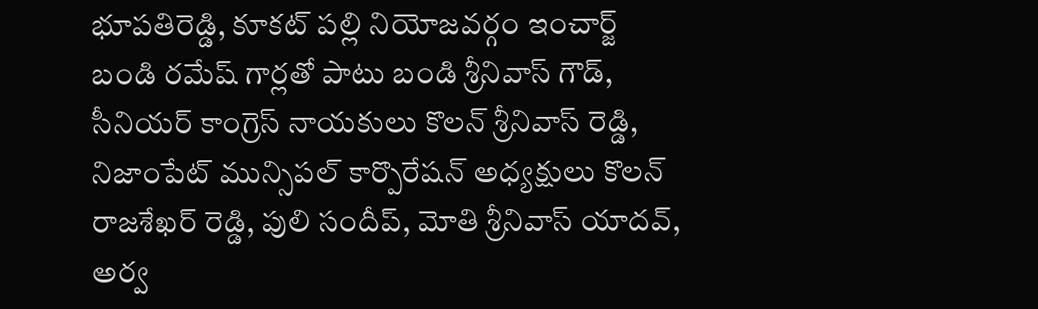భూపతిరెడ్డి, కూకట్ పల్లి నియోజవర్గం ఇంచార్జ్ బండి రమేష్ గార్లతో పాటు బండి శ్రీనివాస్ గౌడ్, సీనియర్ కాంగ్రెస్ నాయకులు కొలన్ శ్రీనివాస్ రెడ్డి, నిజాంపేట్ మున్సిపల్ కార్పొరేషన్ అధ్యక్షులు కొలన్ రాజశేఖర్ రెడ్డి, పులి సందీప్, మోతి శ్రీనివాస్ యాదవ్, అర్వ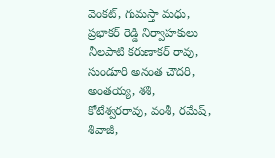వెంకట్, గుమస్తా మధు, ప్రభాకర్ రెడ్డి నిర్వాహకులు నీలపాటి కరుణాకర్ రావు, సుండూరి అనంత చౌదరి, అంతయ్య, శశి, కోటేశ్వరరావు, వంశీ, రమేష్, శివాజీ,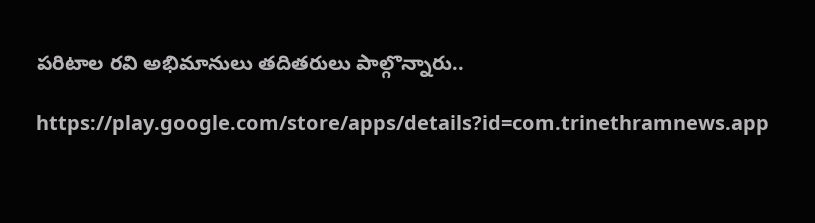పరిటాల రవి అభిమానులు తదితరులు పాల్గొన్నారు..

https://play.google.com/store/apps/details?id=com.trinethramnews.app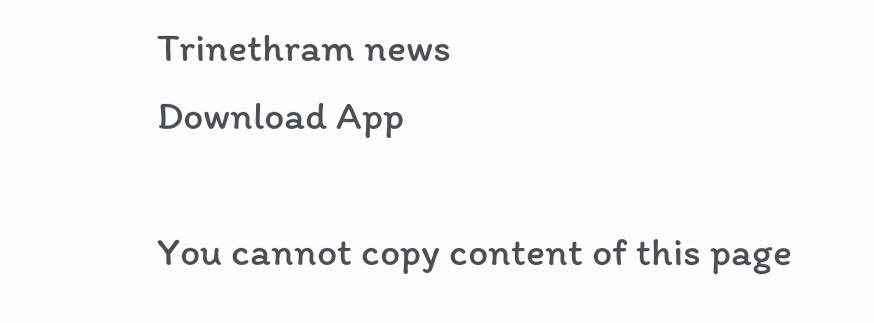Trinethram news
Download App

You cannot copy content of this page